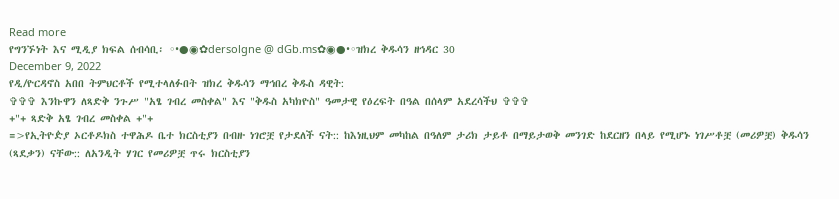Read more
የግንኙነት እና ሚዲያ ክፍል ሰብሳቢ፡ ◦•●◉✿dersolgne @ dGb.ms✿◉●•◦ዝክረ ቅዱሳን ዘኅዳር 30
December 9, 2022
የዲ/ዮርዳኖስ አበበ ትምህርቶች የሚተላለፉበት ዝክረ ቅዱሳን ማኅበረ ቅዱስ ዳዊት:
✞✞✞ እንኩዋን ለጻድቅ ንጉሥ "አፄ ገብረ መስቀል" እና "ቅዱስ አካክዮስ" ዓመታዊ የዕረፍት በዓል በሰላም አደረሳችህ ✞✞✞
+"+ ጻድቅ አፄ ገብረ መስቀል +"+
=>የኢትዮዽያ ኦርቶዶክስ ተዋሕዶ ቤተ ክርስቲያን በብዙ ነገሮቿ የታደለች ናት:: ከእነዚህም መካከል በዓለም ታሪክ ታይቶ በማይታወቅ መንገድ ከደርዘን በላይ የሚሆኑ ነገሥቶቿ (መሪዎቿ) ቅዱሳን (ጻደቃን) ናቸው:: ለአንዲት ሃገር የመሪዎቿ ጥሩ ክርስቲያን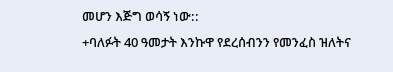መሆን እጅግ ወሳኝ ነው::
+ባለፉት 40 ዓመታት እንኩዋ የደረሰብንን የመንፈስ ዝለትና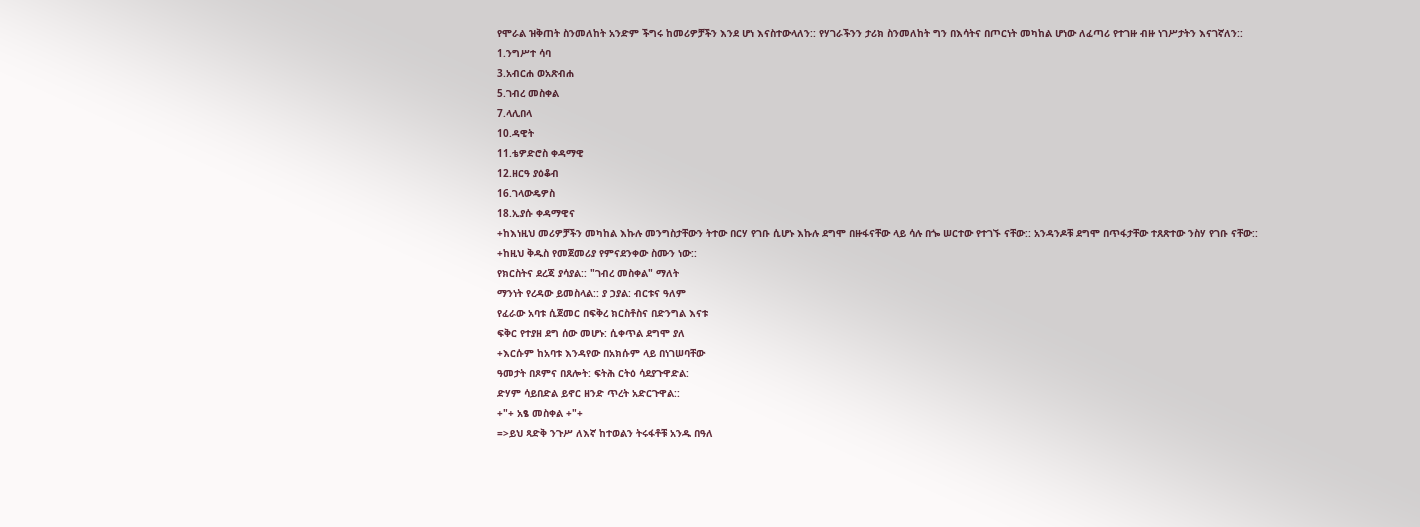የሞራል ዝቅጠት ስንመለከት አንድም ችግሩ ከመሪዎቻችን እንደ ሆነ እናስተውላለን:: የሃገራችንን ታሪክ ስንመለከት ግን በእሳትና በጦርነት መካከል ሆነው ለፈጣሪ የተገዙ ብዙ ነገሥታትን እናገኛለን::
1.ንግሥተ ሳባ
3.አብርሐ ወአጽብሐ
5.ገብረ መስቀል
7.ላሊበላ
10.ዳዊት
11.ቴዎድሮስ ቀዳማዊ
12.ዘርዓ ያዕቆብ
16.ገላውዴዎስ
18.ኢያሱ ቀዳማዊና
+ከእነዚህ መሪዎቻችን መካከል እኩሉ መንግስታቸውን ትተው በርሃ የገቡ ሲሆኑ እኩሉ ደግሞ በዙፋናቸው ላይ ሳሉ በጐ ሠርተው የተገኙ ናቸው:: አንዳንዶቹ ደግሞ በጥፋታቸው ተጸጽተው ንስሃ የገቡ ናቸው::
+ከዚህ ቅዱስ የመጀመሪያ የምናደንቀው ስሙን ነው::
የክርስትና ደረጃ ያሳያል:: "ገብረ መስቀል" ማለት
ማንነት የረዳው ይመስላል:: ያ ኃያል: ብርቱና ዓለም
የፈራው አባቱ ሲጀመር በፍቅረ ክርስቶስና በድንግል እናቱ
ፍቅር የተያዘ ደግ ሰው መሆኑ: ሲቀጥል ደግሞ ያለ
+እርሱም ከአባቱ እንዳየው በአክሱም ላይ በነገሠባቸው
ዓመታት በጾምና በጸሎት: ፍትሕ ርትዕ ሳደያጉዋድል:
ድሃም ሳይበድል ይኖር ዘንድ ጥረት አድርጉዋል::
+"+ አፄ መስቀል +"+
=>ይህ ጻድቅ ንጉሥ ለእኛ ከተወልን ትሩፋቶቹ አንዱ በዓለ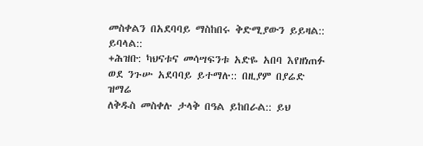መስቀልን በአደባባይ ማስከበሩ ቅድሚያውን ይይዛል::
ይባላል::
+ሕዝቡ: ካህናቱና መሳሣፍንቱ አድዬ አበባ እየዘነጠፉ
ወደ ንጉሡ አደባባይ ይተማሉ:: በዚያም በያሬድ ዝማሬ
ለቅዱስ መስቀሉ ታላቅ በዓል ይከበራል:: ይህ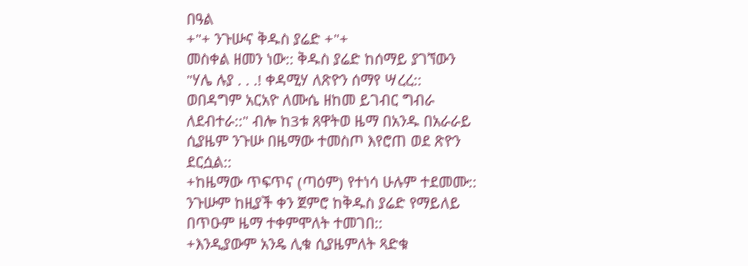በዓል
+"+ ንጉሡና ቅዱስ ያሬድ +"+
መስቀል ዘመን ነው:: ቅዱስ ያሬድ ከሰማይ ያገኘውን
"ሃሌ ሉያ . . .! ቀዳሚሃ ለጽዮን ሰማየ ሣረረ::
ወበዳግም አርአዮ ለሙሴ ዘከመ ይገብር ግብራ
ለደብተራ::" ብሎ ከ3ቱ ጸዋትወ ዜማ በአንዱ በአራራይ
ሲያዜም ንጉሡ በዜማው ተመስጦ እየሮጠ ወደ ጽዮን
ደርሷል::
+ከዜማው ጥፍጥና (ጣዕም) የተነሳ ሁሉም ተደመሙ::
ንጉሡም ከዚያች ቀን ጀምሮ ከቅዱስ ያሬድ የማይለይ
በጥዑም ዜማ ተቀምሞለት ተመገበ::
+እንዲያውም አንዴ ሊቁ ሲያዜምለት ጻድቁ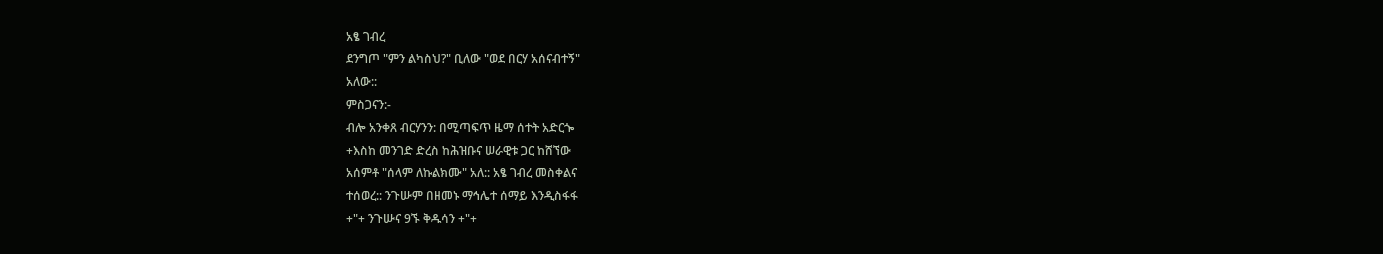አፄ ገብረ
ደንግጦ "ምን ልካስህ?" ቢለው "ወደ በርሃ አሰናብተኝ"
አለው::
ምስጋናን:-
ብሎ አንቀጸ ብርሃንን: በሚጣፍጥ ዜማ ሰተት አድርጐ
+እስከ መንገድ ድረስ ከሕዝቡና ሠራዊቱ ጋር ከሸኘው
አሰምቶ "ሰላም ለኩልክሙ" አለ:: አፄ ገብረ መስቀልና
ተሰወረ:: ንጉሡም በዘመኑ ማኅሌተ ሰማይ እንዲስፋፋ
+"+ ንጉሡና 9ኙ ቅዱሳን +"+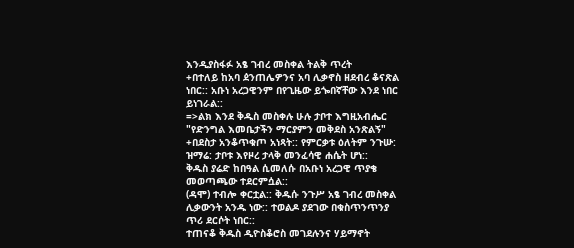እንዲያስፋፉ አፄ ገብረ መስቀል ትልቅ ጥረት
+በተለይ ከአባ ዸንጠሌዎንና አባ ሊቃኖስ ዘደብረ ቆናጽል
ነበር:: አቡነ አረጋዊንም በየጊዜው ይጐበኛቸው እንደ ነበር
ይነገራል::
=>ልክ እንደ ቅዱስ መስቀሉ ሁሉ ታቦተ እግዚአብሔር
"የድንግል እመቤታችን ማርያምን መቅደስ አንጽልኝ"
+በደስታ አንቆጥቁጦ አነጻት:: የምርቃቱ ዕለትም ንጉሡ:
ዝማሬ: ታቦቱ እየዞረ ታላቅ መንፈሳዊ ሐሴት ሆነ::
ቅዱስ ያሬድ ከበዓል ሲመለሱ በአቡነ አረጋዊ ጥያቄ
መወጣጫው ተደርምሷል::
(ዳሞ) ተብሎ ቀርቷል:: ቅዱሱ ንጉሥ አፄ ገብረ መስቀል
ሊቃውንት አንዱ ነው:: ተወልዶ ያደገው በቁስጥንጥንያ
ጥሪ ደርሶት ነበር::
ተጠናቆ ቅዱስ ዲዮስቆሮስ መገደሉንና ሃይማኖት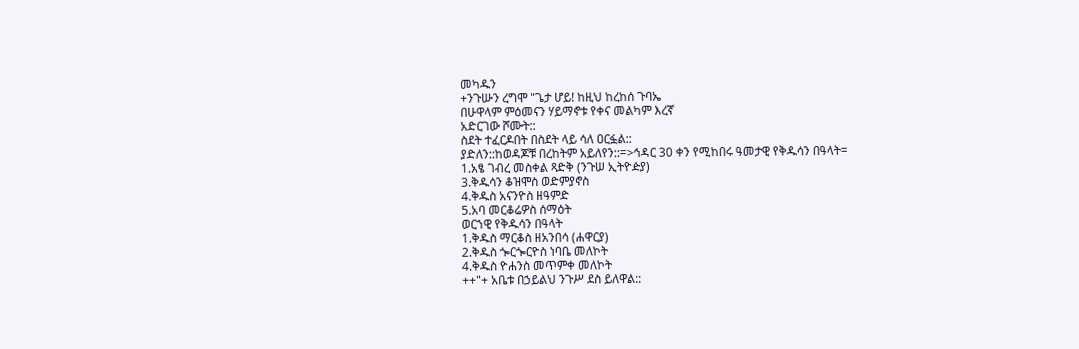መካዱን
+ንጉሡን ረግሞ "ጌታ ሆይ! ከዚህ ከረከሰ ጉባኤ
በሁዋላም ምዕመናን ሃይማኖቱ የቀና መልካም እረኛ
አድርገው ሾሙት::
ስደት ተፈርዶበት በስደት ላይ ሳለ ዐርፏል::
ያድለን::ከወዳጆቹ በረከትም አይለየን::=>ኅዳር 30 ቀን የሚከበሩ ዓመታዊ የቅዱሳን በዓላት=
1.አፄ ገብረ መስቀል ጻድቅ (ንጉሠ ኢትዮዽያ)
3.ቅዱሳን ቆዝሞስ ወድምያኖስ
4.ቅዱስ አናንዮስ ዘዓምድ
5.አባ መርቆሬዎስ ሰማዕት
ወርኀዊ የቅዱሳን በዓላት
1.ቅዱስ ማርቆስ ዘአንበሳ (ሐዋርያ)
2.ቅዱስ ጐርጐርዮስ ነባቤ መለኮት
4.ቅዱስ ዮሐንስ መጥምቀ መለኮት
++"+ አቤቱ በኃይልህ ንጉሥ ደስ ይለዋል::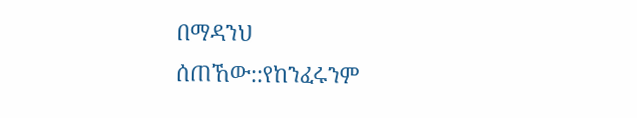በማዳንህ
ሰጠኸው::የከንፈሩንም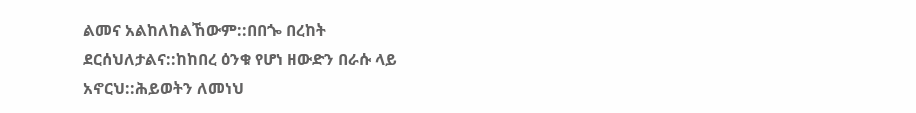ልመና አልከለከልኸውም::በበጐ በረከት
ደርሰህለታልና::ከከበረ ዕንቁ የሆነ ዘውድን በራሱ ላይ
አኖርህ::ሕይወትን ለመነህ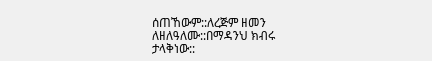ሰጠኸውም::ለረጅም ዘመን ለዘለዓለሙ::በማዳንህ ክብሩ
ታላቅነው::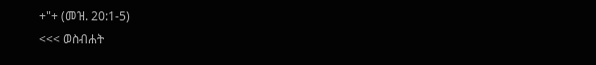+"+ (መዝ. 20:1-5)
<<< ወስብሐት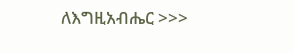ለእግዚአብሔር >>>